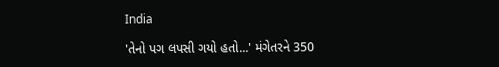India

'તેનો પગ લપસી ગયો હતો...' મંગેતરને 350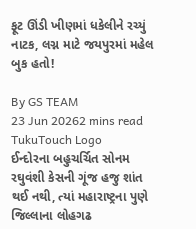ફૂટ ઊંડી ખીણમાં ધકેલીને રચ્યું નાટક, લગ્ન માટે જયપુરમાં મહેલ બુક હતો!

By GS TEAM
23 Jun 20262 mins read
TukuTouch Logo
ઈન્દોરના બહુચર્ચિત સોનમ રઘુવંશી કેસની ગૂંજ હજુ શાંત થઈ નથી, ત્યાં મહારાષ્ટ્રના પુણે જિલ્લાના લોહગઢ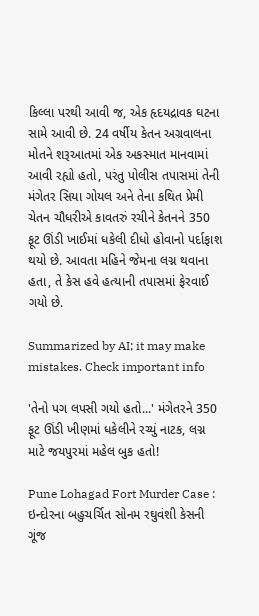કિલ્લા પરથી આવી જ, એક હૃદયદ્રાવક ઘટના સામે આવી છે. 24 વર્ષીય કેતન અગ્રવાલના મોતને શરૂઆતમાં એક અકસ્માત માનવામાં આવી રહ્યો હતો, પરંતુ પોલીસ તપાસમાં તેની મંગેતર સિયા ગોયલ અને તેના કથિત પ્રેમી ચેતન ચૌધરીએ કાવતરું રચીને કેતનને 350 ફૂટ ઊંડી ખાઈમાં ધકેલી દીધો હોવાનો પર્દાફાશ થયો છે. આવતા મહિને જેમના લગ્ન થવાના હતા, તે કેસ હવે હત્યાની તપાસમાં ફેરવાઈ ગયો છે.

Summarized by AI; it may make mistakes. Check important info

'તેનો પગ લપસી ગયો હતો...' મંગેતરને 350 ફૂટ ઊંડી ખીણમાં ધકેલીને રચ્યું નાટક, લગ્ન માટે જયપુરમાં મહેલ બુક હતો!

Pune Lohagad Fort Murder Case : ઇન્દોરના બહુચર્ચિત સોનમ રઘુવંશી કેસની ગૂંજ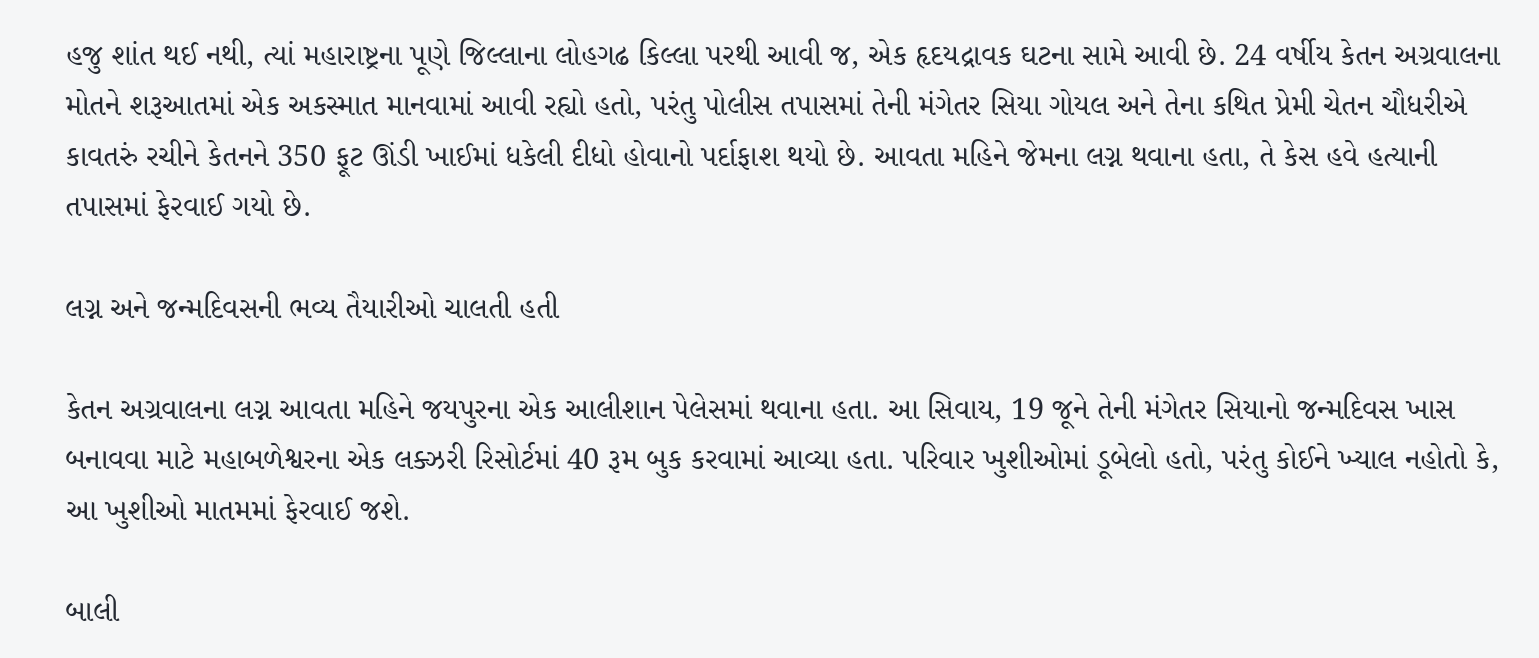હજુ શાંત થઈ નથી, ત્યાં મહારાષ્ટ્રના પૂણે જિલ્લાના લોહગઢ કિલ્લા પરથી આવી જ, એક હૃદયદ્રાવક ઘટના સામે આવી છે. 24 વર્ષીય કેતન અગ્રવાલના મોતને શરૂઆતમાં એક અકસ્માત માનવામાં આવી રહ્યો હતો, પરંતુ પોલીસ તપાસમાં તેની મંગેતર સિયા ગોયલ અને તેના કથિત પ્રેમી ચેતન ચૌધરીએ કાવતરું રચીને કેતનને 350 ફૂટ ઊંડી ખાઈમાં ધકેલી દીધો હોવાનો પર્દાફાશ થયો છે. આવતા મહિને જેમના લગ્ન થવાના હતા, તે કેસ હવે હત્યાની તપાસમાં ફેરવાઈ ગયો છે.

લગ્ન અને જન્મદિવસની ભવ્ય તૈયારીઓ ચાલતી હતી

કેતન અગ્રવાલના લગ્ન આવતા મહિને જયપુરના એક આલીશાન પેલેસમાં થવાના હતા. આ સિવાય, 19 જૂને તેની મંગેતર સિયાનો જન્મદિવસ ખાસ બનાવવા માટે મહાબળેશ્વરના એક લક્ઝરી રિસોર્ટમાં 40 રૂમ બુક કરવામાં આવ્યા હતા. પરિવાર ખુશીઓમાં ડૂબેલો હતો, પરંતુ કોઈને ખ્યાલ નહોતો કે, આ ખુશીઓ માતમમાં ફેરવાઈ જશે.

બાલી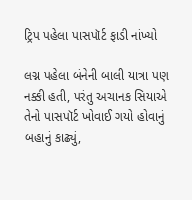ટ્રિપ પહેલા પાસપૉર્ટ ફાડી નાંખ્યો

લગ્ન પહેલા બંનેની બાલી યાત્રા પણ નક્કી હતી, પરંતુ અચાનક સિયાએ તેનો પાસપૉર્ટ ખોવાઈ ગયો હોવાનું બહાનું કાઢ્યું,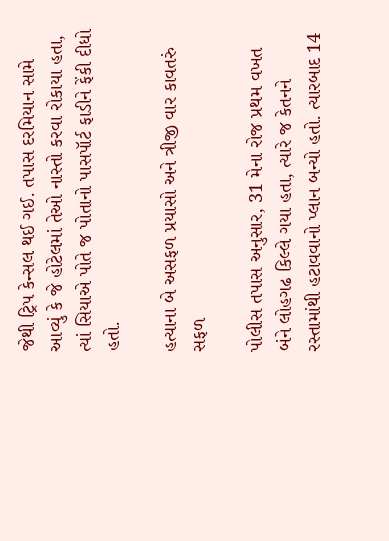જેથી ટ્રિપ કેન્સલ થઈ ગઈ. તપાસ દરમિયાન સામે આવ્યું કે જે હોટેલમાં તેઓ નાસ્તો કરવા રોકાયા હતા, ત્યાં સિયાએ પોતે જ પોતાનો પાસપૉર્ટ ફાડીને ફેંકી દીધો હતો.

હત્યાના બે અસફળ પ્રયાસો અને ત્રીજી વાર કાવતરું સફળ

પોલીસ તપાસ અનુસાર, 31 મેના રોજ પ્રથમ વખત બંને લોહગઢ કિલ્લે ગયા હતા, ત્યારે જ કેતનને રસ્તામાંથી હટાવવાનો પ્લાન બન્યો હતો. ત્યારબાદ 14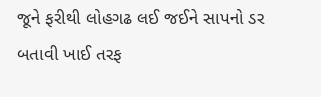જૂને ફરીથી લોહગઢ લઈ જઈને સાપનો ડર બતાવી ખાઈ તરફ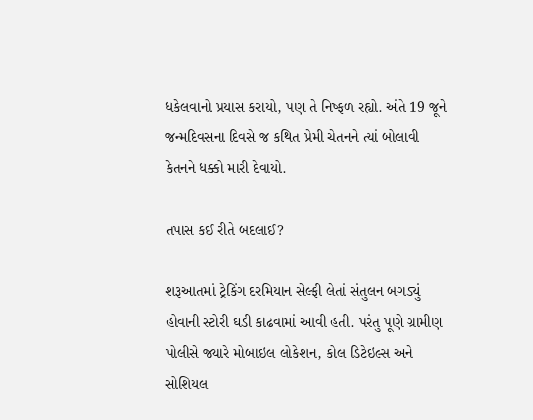ધકેલવાનો પ્રયાસ કરાયો, પણ તે નિષ્ફળ રહ્યો. અંતે 19 જૂને જન્મદિવસના દિવસે જ કથિત પ્રેમી ચેતનને ત્યાં બોલાવી કેતનને ધક્કો મારી દેવાયો.

તપાસ કઈ રીતે બદલાઈ?

શરૂઆતમાં ટ્રેકિંગ દરમિયાન સેલ્ફી લેતાં સંતુલન બગડ્યું હોવાની સ્ટોરી ઘડી કાઢવામાં આવી હતી. પરંતુ પૂણે ગ્રામીણ પોલીસે જ્યારે મોબાઇલ લોકેશન, કોલ ડિટેઇલ્સ અને સોશિયલ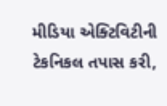મીડિયા એક્ટિવિટીની ટેકનિકલ તપાસ કરી,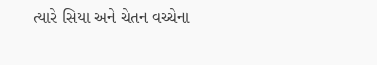ત્યારે સિયા અને ચેતન વચ્ચેના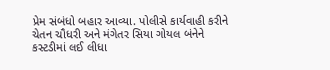પ્રેમ સંબંધો બહાર આવ્યા. પોલીસે કાર્યવાહી કરીને ચેતન ચૌધરી અને મંગેતર સિયા ગોયલ બંનેને કસ્ટડીમાં લઈ લીધા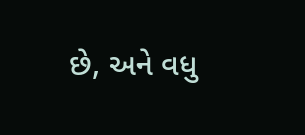છે, અને વધુ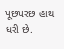પૂછપરછ હાથ ધરી છે.